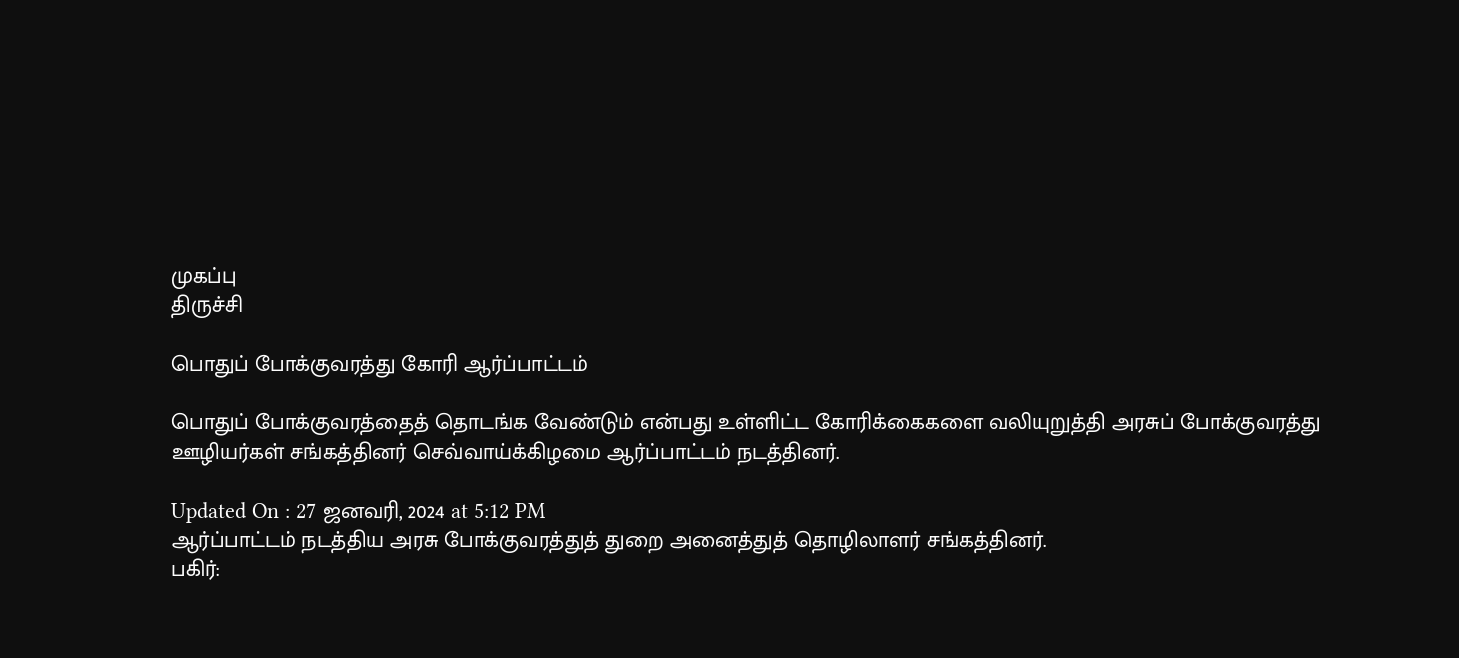முகப்பு
திருச்சி

பொதுப் போக்குவரத்து கோரி ஆர்ப்பாட்டம்

பொதுப் போக்குவரத்தைத் தொடங்க வேண்டும் என்பது உள்ளிட்ட கோரிக்கைகளை வலியுறுத்தி அரசுப் போக்குவரத்து ஊழியர்கள் சங்கத்தினர் செவ்வாய்க்கிழமை ஆர்ப்பாட்டம் நடத்தினர்.

Updated On : 27 ஜனவரி, 2024 at 5:12 PM
ஆர்ப்பாட்டம் நடத்திய அரசு போக்குவரத்துத் துறை அனைத்துத் தொழிலாளர் சங்கத்தினர்.
பகிர்: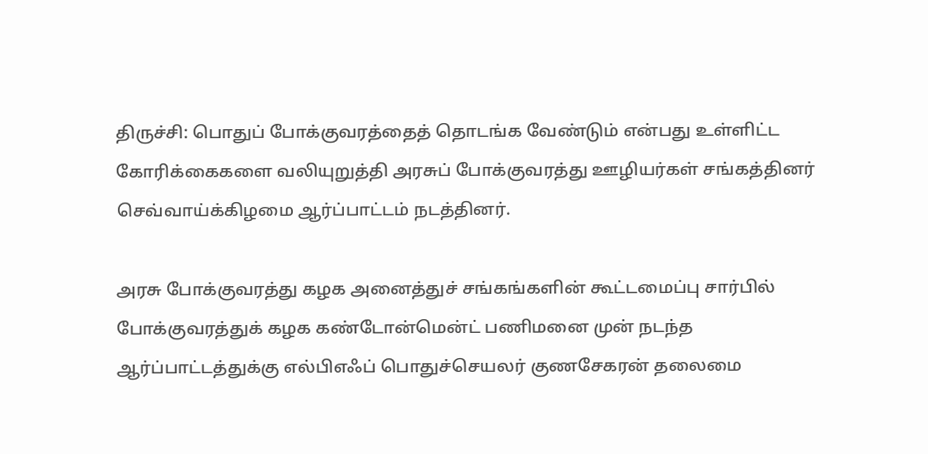திருச்சி: பொதுப் போக்குவரத்தைத் தொடங்க வேண்டும் என்பது உள்ளிட்ட கோரிக்கைகளை வலியுறுத்தி அரசுப் போக்குவரத்து ஊழியர்கள் சங்கத்தினர் செவ்வாய்க்கிழமை ஆர்ப்பாட்டம் நடத்தினர்.

அரசு போக்குவரத்து கழக அனைத்துச் சங்கங்களின் கூட்டமைப்பு சார்பில் போக்குவரத்துக் கழக கண்டோன்மென்ட் பணிமனை முன் நடந்த ஆர்ப்பாட்டத்துக்கு எல்பிஎஃப் பொதுச்செயலர் குணசேகரன் தலைமை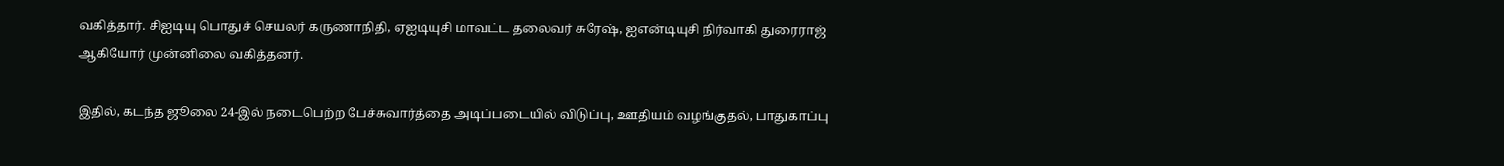வகித்தார். சிஐடியு பொதுச் செயலர் கருணாநிதி, ஏஐடியுசி மாவட்ட தலைவர் சுரேஷ், ஐஎன்டியுசி நிர்வாகி துரைராஜ் ஆகியோர் முன்னிலை வகித்தனர்.

இதில், கடந்த ஜூலை 24-இல் நடைபெற்ற பேச்சுவார்த்தை அடிப்படையில் விடுப்பு, ஊதியம் வழங்குதல், பாதுகாப்பு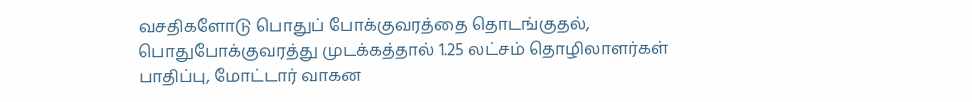வசதிகளோடு பொதுப் போக்குவரத்தை தொடங்குதல், பொதுபோக்குவரத்து முடக்கத்தால் 1.25 லட்சம் தொழிலாளர்கள் பாதிப்பு, மோட்டார் வாகன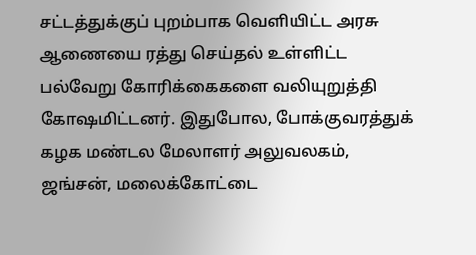சட்டத்துக்குப் புறம்பாக வெளியிட்ட அரசு ஆணையை ரத்து செய்தல் உள்ளிட்ட பல்வேறு கோரிக்கைகளை வலியுறுத்தி கோஷமிட்டனர். இதுபோல, போக்குவரத்துக் கழக மண்டல மேலாளர் அலுவலகம், ஜங்சன், மலைக்கோட்டை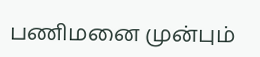பணிமனை முன்பும்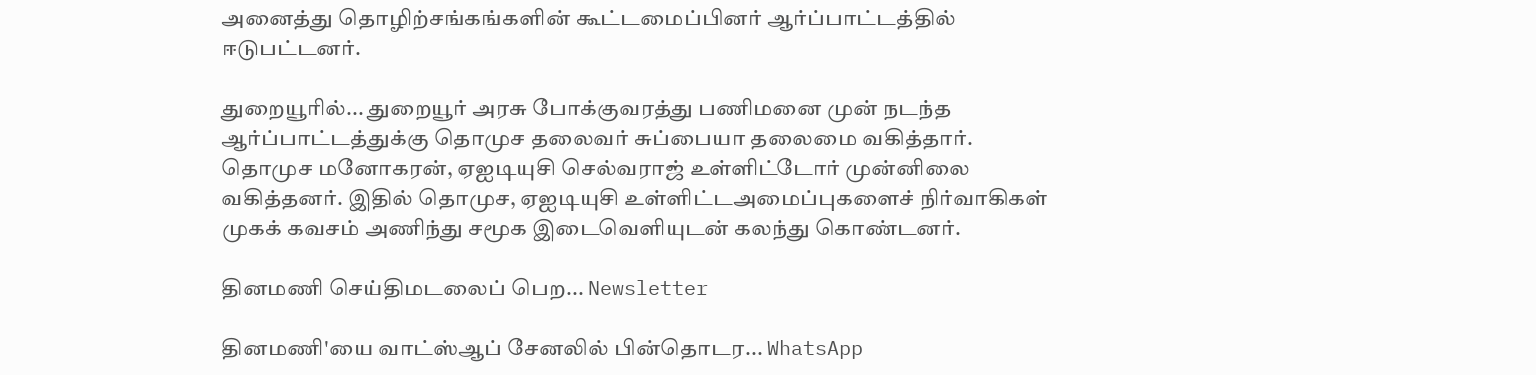அனைத்து தொழிற்சங்கங்களின் கூட்டமைப்பினர் ஆர்ப்பாட்டத்தில் ஈடுபட்டனர்.

துறையூரில்... துறையூர் அரசு போக்குவரத்து பணிமனை முன் நடந்த ஆர்ப்பாட்டத்துக்கு தொமுச தலைவர் சுப்பையா தலைமை வகித்தார். தொமுச மனோகரன், ஏஐடியுசி செல்வராஜ் உள்ளிட்டோர் முன்னிலை வகித்தனர். இதில் தொமுச, ஏஐடியுசி உள்ளிட்டஅமைப்புகளைச் நிர்வாகிகள் முகக் கவசம் அணிந்து சமூக இடைவெளியுடன் கலந்து கொண்டனர்.

தினமணி செய்திமடலைப் பெற... Newsletter

தினமணி'யை வாட்ஸ்ஆப் சேனலில் பின்தொடர... WhatsApp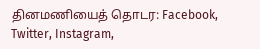தினமணியைத் தொடர: Facebook, Twitter, Instagram,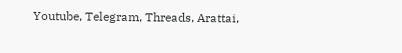Youtube, Telegram, Threads, Arattai,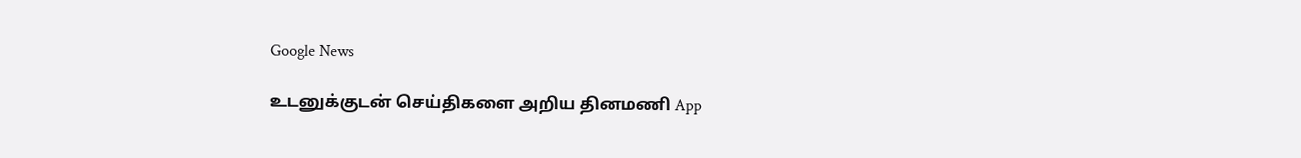Google News

உடனுக்குடன் செய்திகளை அறிய தினமணி App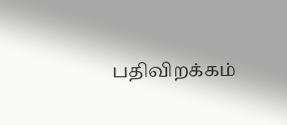பதிவிறக்கம்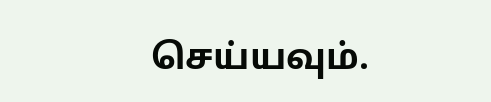செய்யவும்.